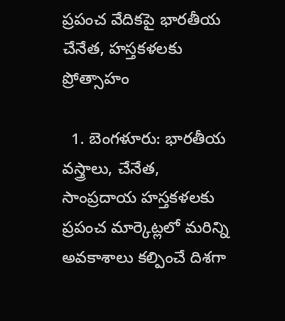ప్రపంచ వేదికపై భారతీయ చేనేత, హస్తకళలకు ప్రోత్సాహం

  1. బెంగళూరు: భారతీయ వస్త్రాలు, చేనేత, సాంప్రదాయ హస్తకళలకు ప్రపంచ మార్కెట్లలో మరిన్ని అవకాశాలు కల్పించే దిశగా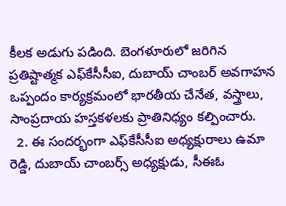కీలక అడుగు పడింది. బెంగళూరులో జరిగిన ప్రతిష్టాత్మక ఎఫ్‌కేసీసీఐ, దుబాయ్ చాంబర్ అవగాహన ఒప్పందం కార్యక్రమంలో భారతీయ చేనేత, వస్త్రాలు, సాంప్రదాయ హస్తకళలకు ప్రాతినిధ్యం కల్పించారు.
  2. ఈ సందర్భంగా ఎఫ్‌కేసీసీఐ అధ్యక్షురాలు ఉమా రెడ్డి, దుబాయ్ చాంబర్స్ అధ్యక్షుడు, సీఈఓ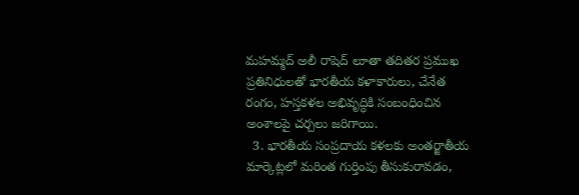మహమ్మద్ అలీ రాషెద్ లూతా తదితర ప్రముఖ ప్రతినిధులతో భారతీయ కళాకారులు, చేనేత రంగం, హస్తకళల అభివృద్ధికి సంబంధించిన అంశాలపై చర్చలు జరిగాయి.
  3. భారతీయ సంప్రదాయ కళలకు అంతర్జాతీయ మార్కెట్లలో మరింత గుర్తింపు తీసుకురావడం,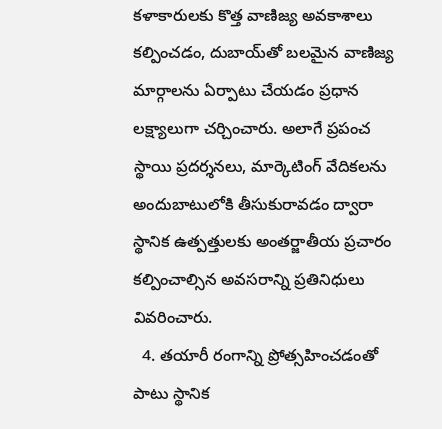కళాకారులకు కొత్త వాణిజ్య అవకాశాలు కల్పించడం, దుబాయ్‌తో బలమైన వాణిజ్య మార్గాలను ఏర్పాటు చేయడం ప్రధాన లక్ష్యాలుగా చర్చించారు. అలాగే ప్రపంచ స్థాయి ప్రదర్శనలు, మార్కెటింగ్ వేదికలను అందుబాటులోకి తీసుకురావడం ద్వారా స్థానిక ఉత్పత్తులకు అంతర్జాతీయ ప్రచారం కల్పించాల్సిన అవసరాన్ని ప్రతినిధులు వివరించారు.
  4. తయారీ రంగాన్ని ప్రోత్సహించడంతో పాటు స్థానిక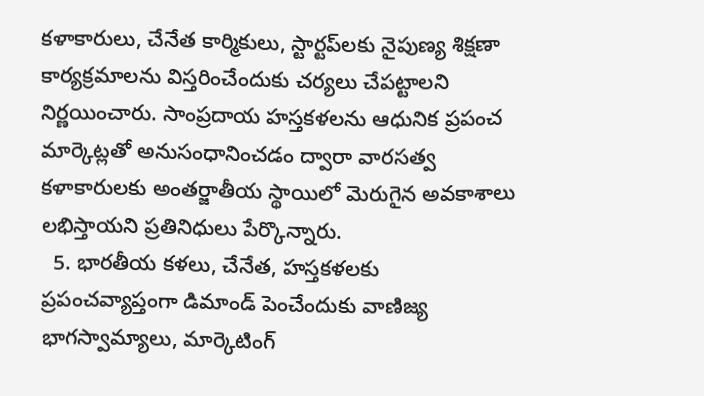కళాకారులు, చేనేత కార్మికులు, స్టార్టప్‌లకు నైపుణ్య శిక్షణా కార్యక్రమాలను విస్తరించేందుకు చర్యలు చేపట్టాలని నిర్ణయించారు. సాంప్రదాయ హస్తకళలను ఆధునిక ప్రపంచ మార్కెట్లతో అనుసంధానించడం ద్వారా వారసత్వ కళాకారులకు అంతర్జాతీయ స్థాయిలో మెరుగైన అవకాశాలు లభిస్తాయని ప్రతినిధులు పేర్కొన్నారు.
  5. భారతీయ కళలు, చేనేత, హస్తకళలకు ప్రపంచవ్యాప్తంగా డిమాండ్ పెంచేందుకు వాణిజ్య భాగస్వామ్యాలు, మార్కెటింగ్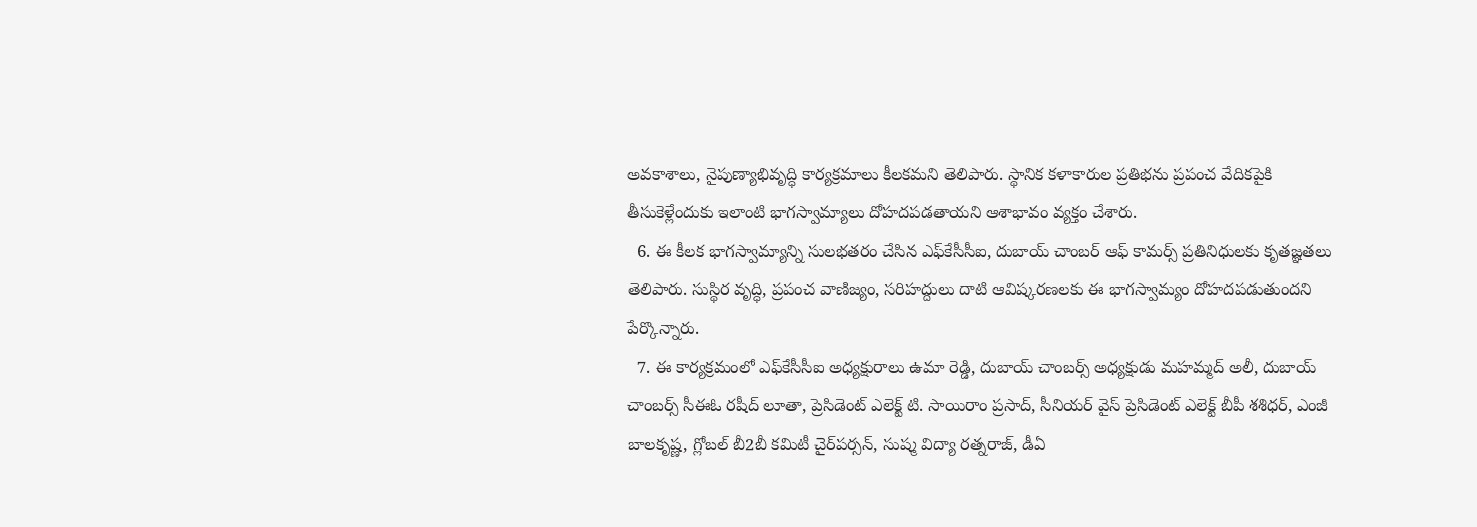అవకాశాలు, నైపుణ్యాభివృద్ధి కార్యక్రమాలు కీలకమని తెలిపారు. స్థానిక కళాకారుల ప్రతిభను ప్రపంచ వేదికపైకి తీసుకెళ్లేందుకు ఇలాంటి భాగస్వామ్యాలు దోహదపడతాయని ఆశాభావం వ్యక్తం చేశారు.
  6. ఈ కీలక భాగస్వామ్యాన్ని సులభతరం చేసిన ఎఫ్‌కేసీసీఐ, దుబాయ్ చాంబర్ ఆఫ్ కామర్స్ ప్రతినిధులకు కృతజ్ఞతలు తెలిపారు. సుస్థిర వృద్ధి, ప్రపంచ వాణిజ్యం, సరిహద్దులు దాటి ఆవిష్కరణలకు ఈ భాగస్వామ్యం దోహదపడుతుందని పేర్కొన్నారు.
  7. ఈ కార్యక్రమంలో ఎఫ్‌కేసీసీఐ అధ్యక్షురాలు ఉమా రెడ్డి, దుబాయ్ చాంబర్స్ అధ్యక్షుడు మహమ్మద్ అలీ, దుబాయ్ చాంబర్స్ సీఈఓ రషీద్ లూతా, ప్రెసిడెంట్ ఎలెక్ట్ టి. సాయిరాం ప్రసాద్, సీనియర్ వైస్ ప్రెసిడెంట్ ఎలెక్ట్ బీపీ శశిధర్, ఎంజీ బాలకృష్ణ, గ్లోబల్ బీ2బీ కమిటీ చైర్‌పర్సన్, సుష్మ విద్యా రత్నరాజ్, డీఏ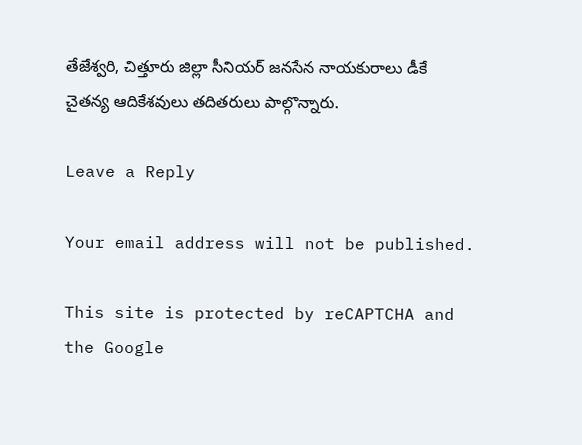తేజేశ్వరి, చిత్తూరు జిల్లా సీనియర్ జనసేన నాయకురాలు డీకే చైతన్య ఆదికేశవులు తదితరులు పాల్గొన్నారు.

Leave a Reply

Your email address will not be published.

This site is protected by reCAPTCHA and the Google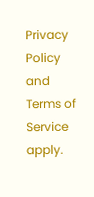Privacy Policy and Terms of Service apply.